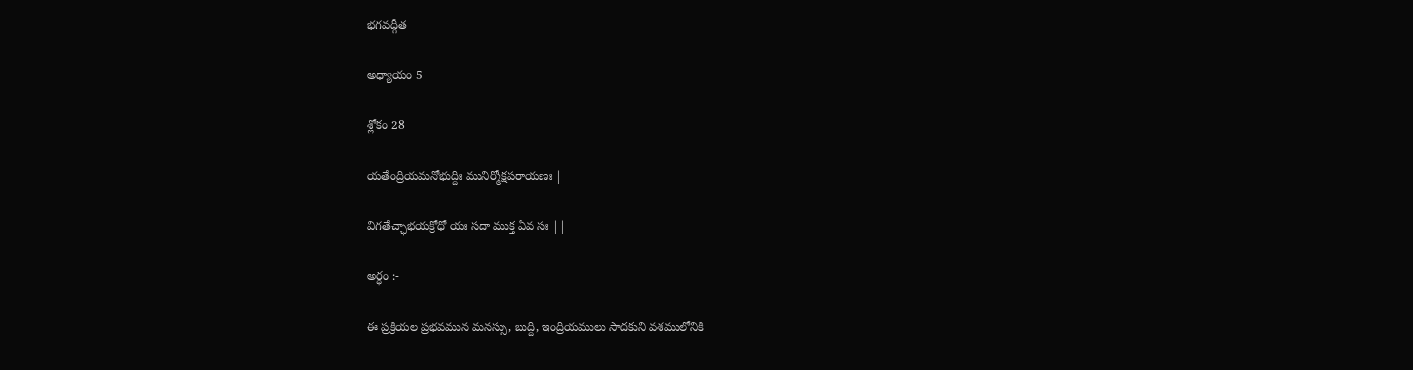భగవద్గీత

అధ్యాయం 5

శ్లోకం 28

యతేంద్రియమనోభుద్దిః మునిర్మోక్షపరాయణః |

విగతేచ్ఛాభయక్రోధో యః సదా ముక్త ఏవ సః ||

అర్ధం :-

ఈ ప్రక్రియల ప్రభవమున మనస్సు, బుద్ది, ఇంద్రియములు సాదకుని వశములోనికి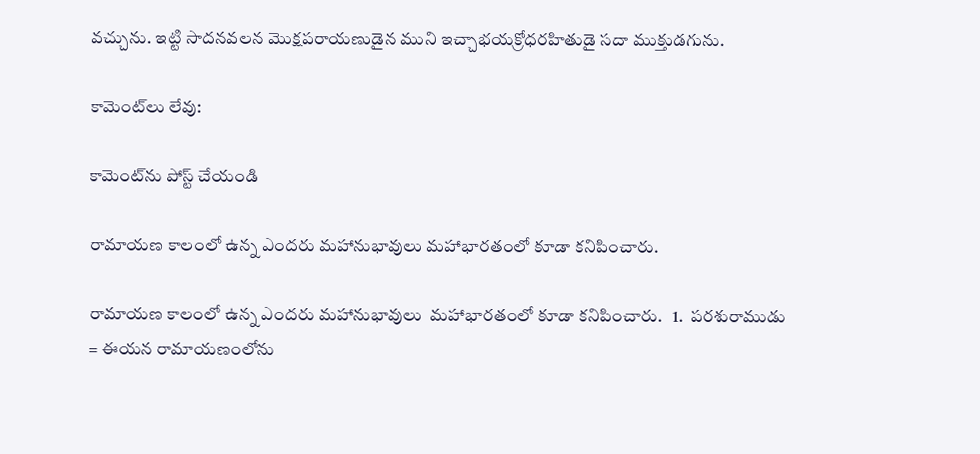వచ్చును. ఇట్టి సాదనవలన మొక్షపరాయణుడైన ముని ఇచ్చాభయక్రోధరహితుడై సదా ముక్తుడగును.

కామెంట్‌లు లేవు:

కామెంట్‌ను పోస్ట్ చేయండి

రామాయణ కాలంలో ఉన్న ఎందరు మహానుభావులు మహాభారతంలో కూడా కనిపించారు.

రామాయణ కాలంలో ఉన్న ఎందరు మహానుభావులు  మహాభారతంలో కూడా కనిపించారు.   1.  పరశురాముడు = ఈయన రామాయణంలోను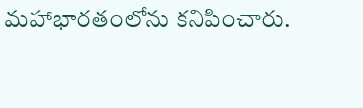మహాభారతంలోను కనిపించారు.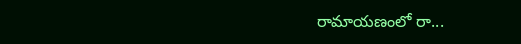రామాయణంలో రా...